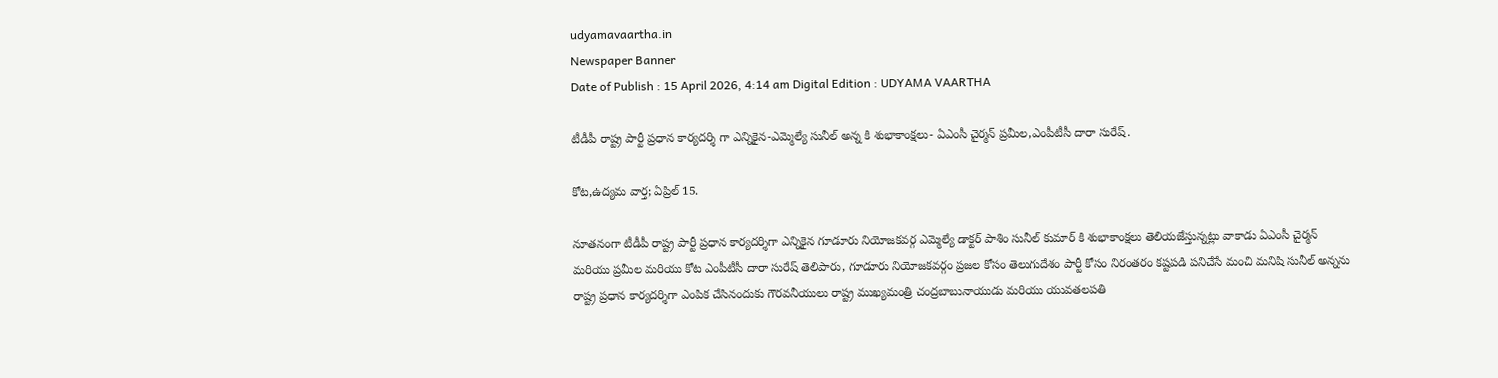udyamavaartha.in
Newspaper Banner
Date of Publish : 15 April 2026, 4:14 am Digital Edition : UDYAMA VAARTHA

టీడీపీ రాష్ట్ర పార్టీ ప్రధాన కార్యదర్శి గా ఎన్నికైన-ఎమ్మెల్యే సునీల్ అన్న కి శుభాకాంక్షలు- ఏఎంసీ చైర్మన్ ప్రమీల,ఎంపీటీసీ దారా సురేష్.

కోట,ఉద్యమ వార్త; ఏప్రిల్ 15.

నూతనంగా టీడీపీ రాష్ట్ర పార్టీ ప్రధాన కార్యదర్శిగా ఎన్నికైన గూడూరు నియోజకవర్గ ఎమ్మెల్యే డాక్టర్ పాశిం సునీల్ కుమార్ కి శుభాకాంక్షలు తెలియజేస్తున్నట్లు వాకాడు ఏఎంసీ చైర్మన్ మరియు ప్రమీల మరియు కోట ఎంపీటీసీ దారా సురేష్ తెలిపారు, గూడూరు నియోజకవర్గం ప్రజల కోసం తెలుగుదేశం పార్టీ కోసం నిరంతరం కష్టపడి పనిచేసే మంచి మనిషి సునీల్ అన్నను రాష్ట్ర ప్రధాన కార్యదర్శిగా ఎంపిక చేసినందుకు గౌరవనీయులు రాష్ట్ర ముఖ్యమంత్రి చంద్రబాబునాయుడు మరియు యువతలపతి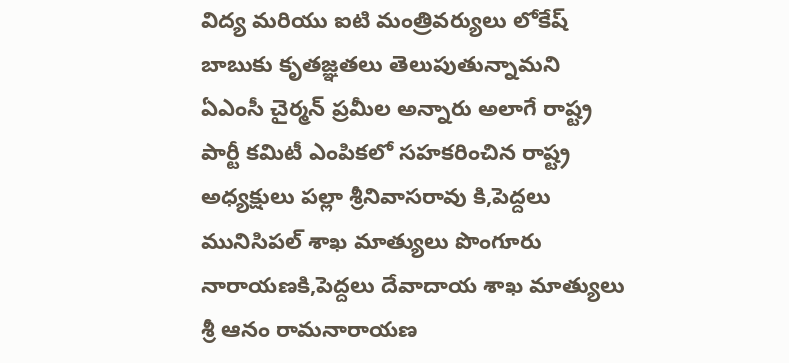విద్య మరియు ఐటి మంత్రివర్యులు లోకేష్ బాబుకు కృతజ్ఞతలు తెలుపుతున్నామని ఏఎంసీ చైర్మన్ ప్రమీల అన్నారు అలాగే రాష్ట్ర పార్టీ కమిటీ ఎంపికలో సహకరించిన రాష్ట్ర అధ్యక్షులు పల్లా శ్రీనివాసరావు కి,పెద్దలు మునిసిపల్ శాఖ మాత్యులు పొంగూరు నారాయణకి,పెద్దలు దేవాదాయ శాఖ మాత్యులు శ్రీ ఆనం రామనారాయణ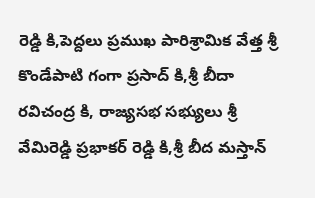రెడ్డి కి,పెద్దలు ప్రముఖ పారిశ్రామిక వేత్త శ్రీ కొండేపాటి గంగా ప్రసాద్ కి,శ్రీ బీదా రవిచంద్ర కి, రాజ్యసభ సభ్యులు శ్రీ వేమిరెడ్డి ప్రభాకర్ రెడ్డి కి,శ్రీ బీద మస్తాన్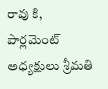రావు కి, పార్లమెంట్ అధ్యక్షులు శ్రీమతి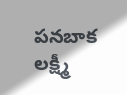పనబాక లక్ష్మీ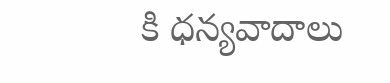కి ధన్యవాదాలు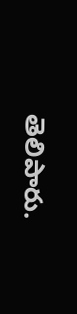తెలిపారు.